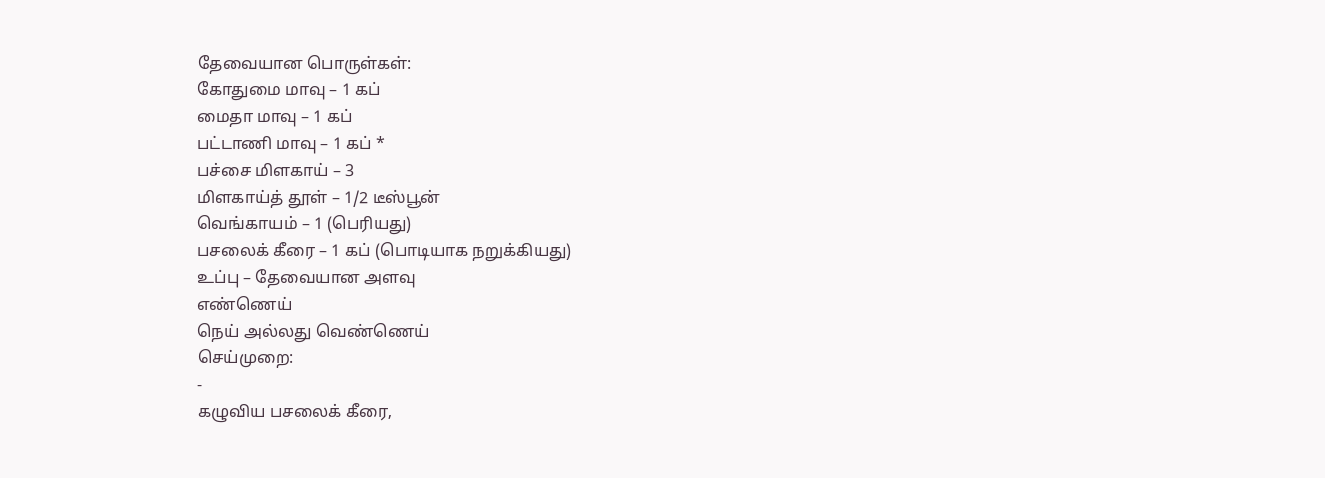தேவையான பொருள்கள்:
கோதுமை மாவு – 1 கப்
மைதா மாவு – 1 கப்
பட்டாணி மாவு – 1 கப் *
பச்சை மிளகாய் – 3
மிளகாய்த் தூள் – 1/2 டீஸ்பூன்
வெங்காயம் – 1 (பெரியது)
பசலைக் கீரை – 1 கப் (பொடியாக நறுக்கியது)
உப்பு – தேவையான அளவு
எண்ணெய்
நெய் அல்லது வெண்ணெய்
செய்முறை:
-
கழுவிய பசலைக் கீரை,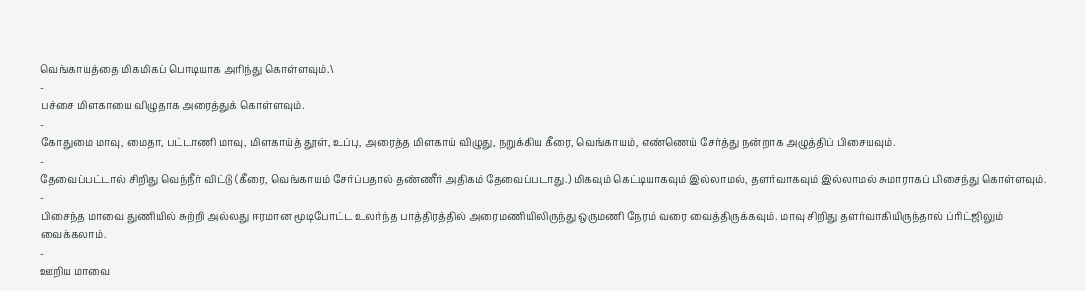வெங்காயத்தை மிகமிகப் பொடியாக அரிந்து கொள்ளவும்.\
-
பச்சை மிளகாயை விழுதாக அரைத்துக் கொள்ளவும்.
-
கோதுமை மாவு, மைதா, பட்டாணி மாவு, மிளகாய்த் தூள், உப்பு, அரைத்த மிளகாய் விழுது, நறுக்கிய கீரை, வெங்காயம், எண்ணெய் சேர்த்து நன்றாக அழுத்திப் பிசையவும்.
-
தேவைப்பட்டால் சிறிது வெந்நீர் விட்டு (கீரை, வெங்காயம் சேர்ப்பதால் தண்ணீர் அதிகம் தேவைப்படாது.) மிகவும் கெட்டியாகவும் இல்லாமல், தளர்வாகவும் இல்லாமல் சுமாராகப் பிசைந்து கொள்ளவும்.
-
பிசைந்த மாவை துணியில் சுற்றி அல்லது ஈரமான மூடிபோட்ட உலர்ந்த பாத்திரத்தில் அரைமணியிலிருந்து ஒருமணி நேரம் வரை வைத்திருக்கவும். மாவு சிறிது தளர்வாகியிருந்தால் ப்ரிட்ஜிலும் வைக்கலாம்.
-
ஊறிய மாவை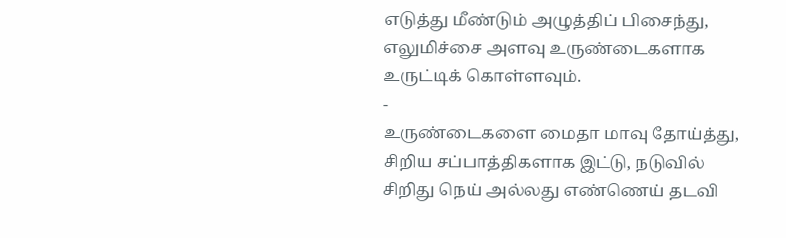எடுத்து மீண்டும் அழுத்திப் பிசைந்து, எலுமிச்சை அளவு உருண்டைகளாக உருட்டிக் கொள்ளவும்.
-
உருண்டைகளை மைதா மாவு தோய்த்து, சிறிய சப்பாத்திகளாக இட்டு, நடுவில் சிறிது நெய் அல்லது எண்ணெய் தடவி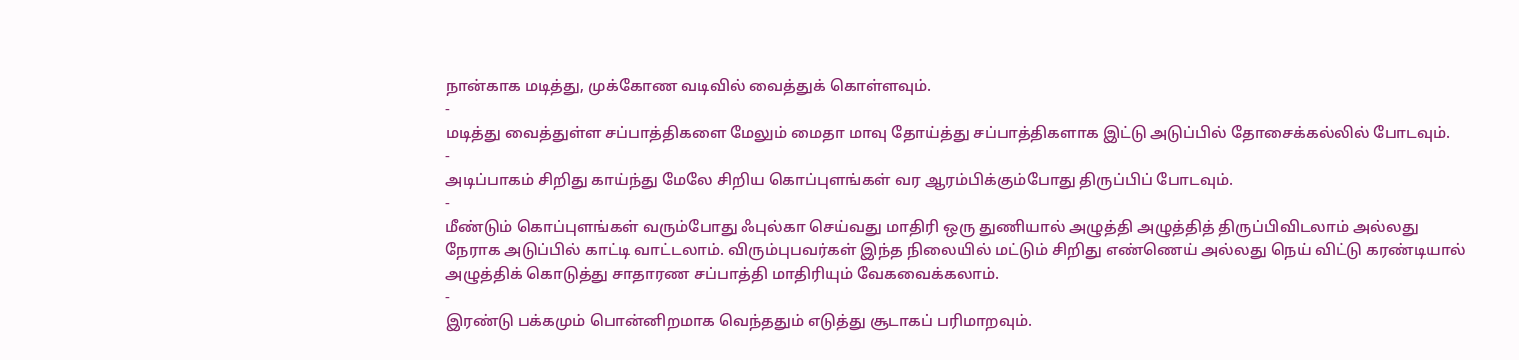நான்காக மடித்து, முக்கோண வடிவில் வைத்துக் கொள்ளவும்.
-
மடித்து வைத்துள்ள சப்பாத்திகளை மேலும் மைதா மாவு தோய்த்து சப்பாத்திகளாக இட்டு அடுப்பில் தோசைக்கல்லில் போடவும்.
-
அடிப்பாகம் சிறிது காய்ந்து மேலே சிறிய கொப்புளங்கள் வர ஆரம்பிக்கும்போது திருப்பிப் போடவும்.
-
மீண்டும் கொப்புளங்கள் வரும்போது ஃபுல்கா செய்வது மாதிரி ஒரு துணியால் அழுத்தி அழுத்தித் திருப்பிவிடலாம் அல்லது நேராக அடுப்பில் காட்டி வாட்டலாம். விரும்புபவர்கள் இந்த நிலையில் மட்டும் சிறிது எண்ணெய் அல்லது நெய் விட்டு கரண்டியால் அழுத்திக் கொடுத்து சாதாரண சப்பாத்தி மாதிரியும் வேகவைக்கலாம்.
-
இரண்டு பக்கமும் பொன்னிறமாக வெந்ததும் எடுத்து சூடாகப் பரிமாறவும்.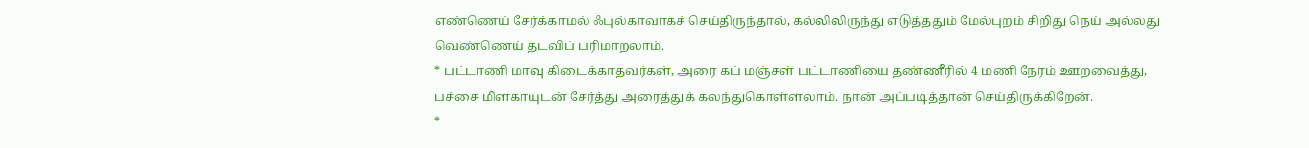எண்ணெய் சேர்க்காமல் ஃபுல்காவாகச் செய்திருந்தால், கல்லிலிருந்து எடுத்ததும் மேல்புறம் சிறிது நெய் அல்லது வெண்ணெய் தடவிப் பரிமாறலாம்.
* பட்டாணி மாவு கிடைக்காதவர்கள், அரை கப் மஞ்சள் பட்டாணியை தண்ணீரில் 4 மணி நேரம் ஊறவைத்து, பச்சை மிளகாயுடன் சேர்த்து அரைத்துக் கலந்துகொள்ளலாம். நான் அப்படித்தான் செய்திருக்கிறேன்.
*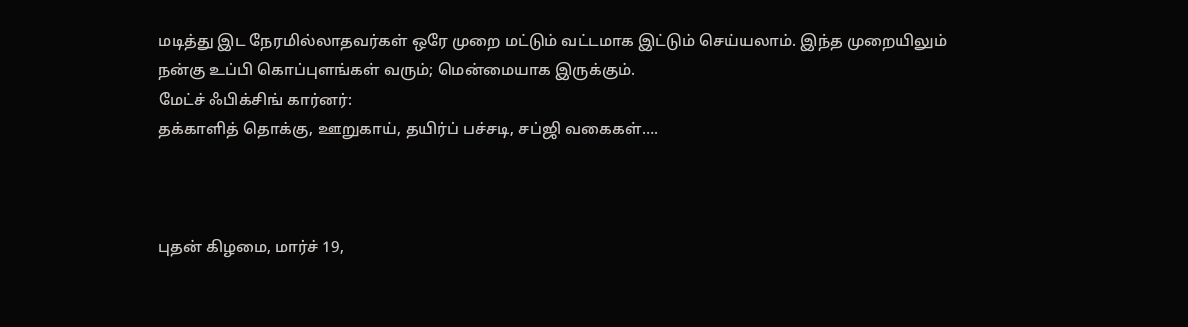மடித்து இட நேரமில்லாதவர்கள் ஒரே முறை மட்டும் வட்டமாக இட்டும் செய்யலாம். இந்த முறையிலும் நன்கு உப்பி கொப்புளங்கள் வரும்; மென்மையாக இருக்கும்.
மேட்ச் ஃபிக்சிங் கார்னர்:
தக்காளித் தொக்கு, ஊறுகாய், தயிர்ப் பச்சடி, சப்ஜி வகைகள்….



புதன் கிழமை, மார்ச் 19,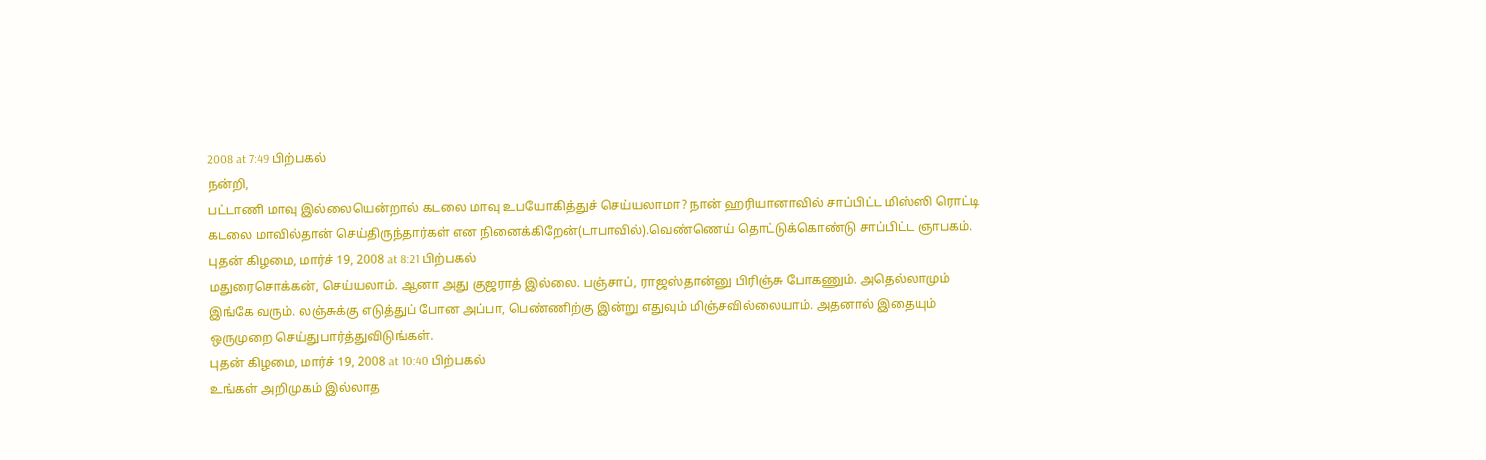2008 at 7:49 பிற்பகல்
நன்றி,
பட்டாணி மாவு இல்லையென்றால் கடலை மாவு உபயோகித்துச் செய்யலாமா? நான் ஹரியானாவில் சாப்பிட்ட மிஸ்ஸி ரொட்டி கடலை மாவில்தான் செய்திருந்தார்கள் என நினைக்கிறேன்(டாபாவில்).வெண்ணெய் தொட்டுக்கொண்டு சாப்பிட்ட ஞாபகம்.
புதன் கிழமை, மார்ச் 19, 2008 at 8:21 பிற்பகல்
மதுரைசொக்கன், செய்யலாம். ஆனா அது குஜராத் இல்லை. பஞ்சாப், ராஜஸ்தான்னு பிரிஞ்சு போகணும். அதெல்லாமும் இங்கே வரும். லஞ்சுக்கு எடுத்துப் போன அப்பா, பெண்ணிற்கு இன்று எதுவும் மிஞ்சவில்லையாம். அதனால் இதையும் ஒருமுறை செய்துபார்த்துவிடுங்கள்.
புதன் கிழமை, மார்ச் 19, 2008 at 10:40 பிற்பகல்
உங்கள் அறிமுகம் இல்லாத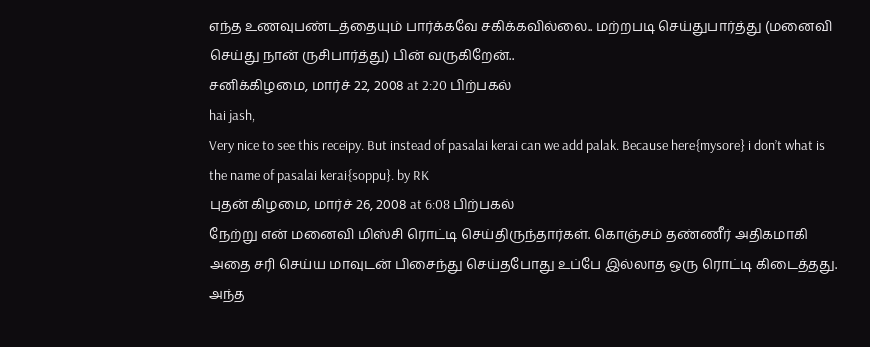எந்த உணவுபண்டத்தையும் பார்க்கவே சகிக்கவில்லை.. மற்றபடி செய்துபார்த்து (மனைவி செய்து நான் ருசிபார்த்து) பின் வருகிறேன்..
சனிக்கிழமை, மார்ச் 22, 2008 at 2:20 பிற்பகல்
hai jash,
Very nice to see this receipy. But instead of pasalai kerai can we add palak. Because here{mysore} i don’t what is the name of pasalai kerai{soppu}. by RK
புதன் கிழமை, மார்ச் 26, 2008 at 6:08 பிற்பகல்
நேற்று என் மனைவி மிஸ்சி ரொட்டி செய்திருந்தார்கள். கொஞ்சம் தண்ணீர் அதிகமாகி அதை சரி செய்ய மாவுடன் பிசைந்து செய்தபோது உப்பே இல்லாத ஒரு ரொட்டி கிடைத்தது. அந்த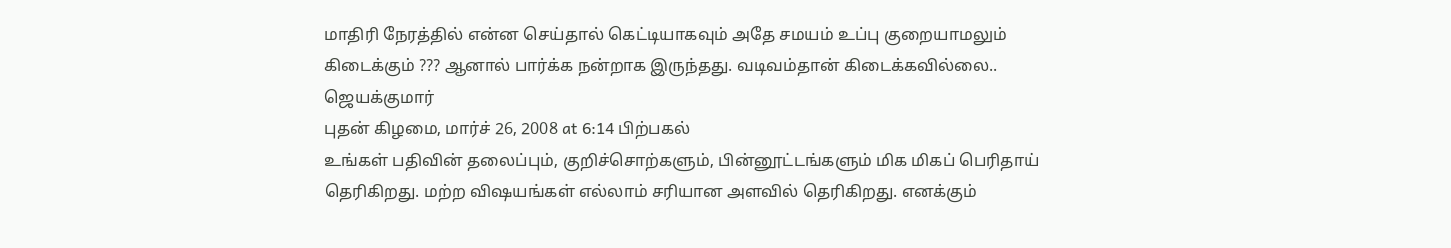மாதிரி நேரத்தில் என்ன செய்தால் கெட்டியாகவும் அதே சமயம் உப்பு குறையாமலும் கிடைக்கும் ??? ஆனால் பார்க்க நன்றாக இருந்தது. வடிவம்தான் கிடைக்கவில்லை..
ஜெயக்குமார்
புதன் கிழமை, மார்ச் 26, 2008 at 6:14 பிற்பகல்
உங்கள் பதிவின் தலைப்பும், குறிச்சொற்களும், பின்னூட்டங்களும் மிக மிகப் பெரிதாய் தெரிகிறது. மற்ற விஷயங்கள் எல்லாம் சரியான அளவில் தெரிகிறது. எனக்கும்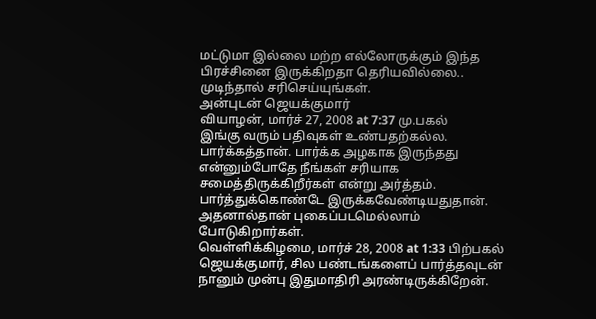மட்டுமா இல்லை மற்ற எல்லோருக்கும் இந்த பிரச்சினை இருக்கிறதா தெரியவில்லை.. முடிந்தால் சரிசெய்யுங்கள்.
அன்புடன் ஜெயக்குமார்
வியாழன், மார்ச் 27, 2008 at 7:37 மு.பகல்
இங்கு வரும் பதிவுகள் உண்பதற்கல்ல. பார்க்கத்தான். பார்க்க அழகாக இருந்தது என்னும்போதே நீங்கள் சரியாக சமைத்திருக்கிறீர்கள் என்று அர்த்தம். பார்த்துக்கொண்டே இருக்கவேண்டியதுதான். அதனால்தான் புகைப்படமெல்லாம் போடுகிறார்கள்.
வெள்ளிக்கிழமை, மார்ச் 28, 2008 at 1:33 பிற்பகல்
ஜெயக்குமார், சில பண்டங்களைப் பார்த்தவுடன் நானும் முன்பு இதுமாதிரி அரண்டிருக்கிறேன்.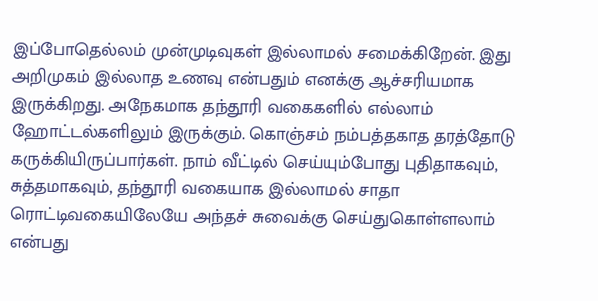இப்போதெல்லம் முன்முடிவுகள் இல்லாமல் சமைக்கிறேன். இது அறிமுகம் இல்லாத உணவு என்பதும் எனக்கு ஆச்சரியமாக இருக்கிறது. அநேகமாக தந்தூரி வகைகளில் எல்லாம் ஹோட்டல்களிலும் இருக்கும். கொஞ்சம் நம்பத்தகாத தரத்தோடு கருக்கியிருப்பார்கள். நாம் வீட்டில் செய்யும்போது புதிதாகவும், சுத்தமாகவும், தந்தூரி வகையாக இல்லாமல் சாதா ரொட்டிவகையிலேயே அந்தச் சுவைக்கு செய்துகொள்ளலாம் என்பது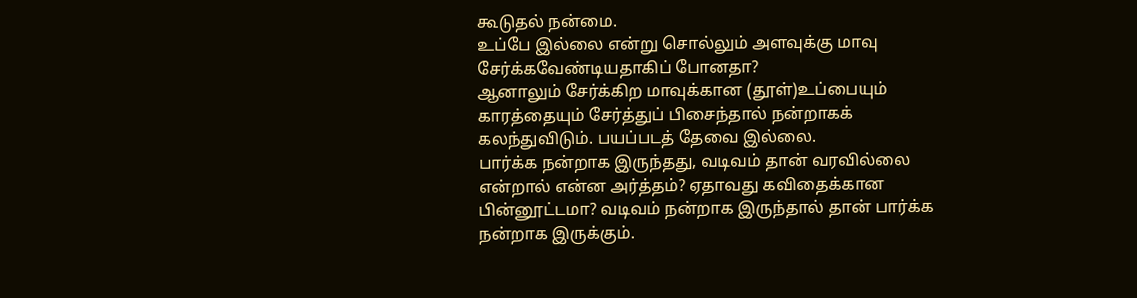கூடுதல் நன்மை.
உப்பே இல்லை என்று சொல்லும் அளவுக்கு மாவு சேர்க்கவேண்டியதாகிப் போனதா?
ஆனாலும் சேர்க்கிற மாவுக்கான (தூள்)உப்பையும் காரத்தையும் சேர்த்துப் பிசைந்தால் நன்றாகக் கலந்துவிடும். பயப்படத் தேவை இல்லை.
பார்க்க நன்றாக இருந்தது, வடிவம் தான் வரவில்லை என்றால் என்ன அர்த்தம்? ஏதாவது கவிதைக்கான பின்னூட்டமா? வடிவம் நன்றாக இருந்தால் தான் பார்க்க நன்றாக இருக்கும்.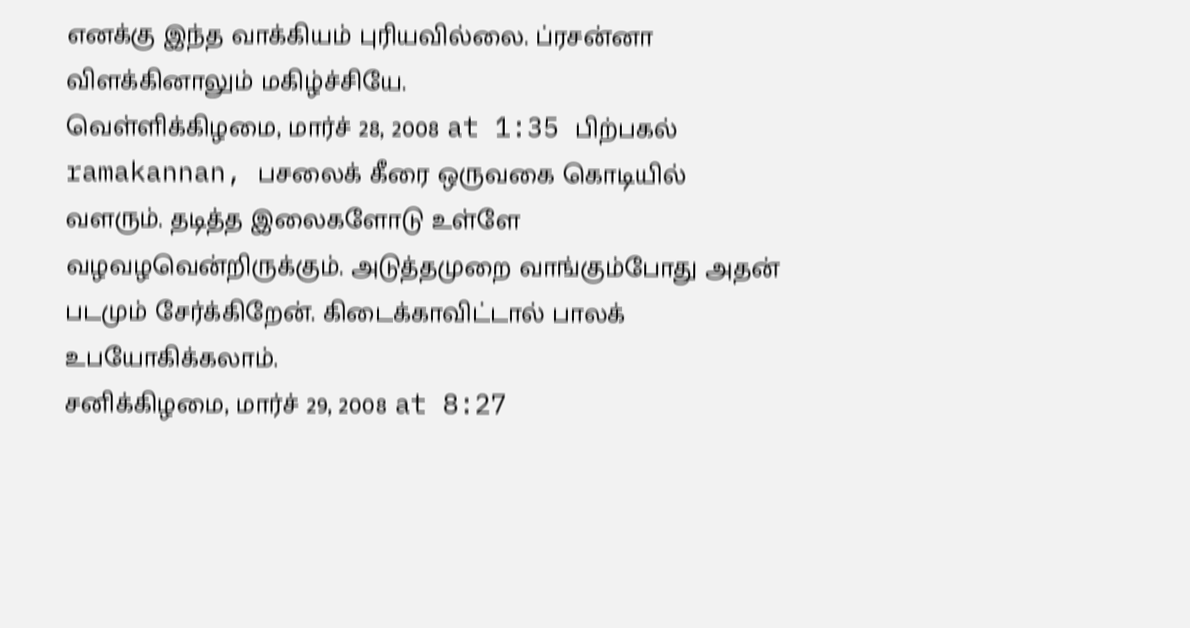எனக்கு இந்த வாக்கியம் புரியவில்லை. ப்ரசன்னா விளக்கினாலும் மகிழ்ச்சியே.
வெள்ளிக்கிழமை, மார்ச் 28, 2008 at 1:35 பிற்பகல்
ramakannan, பசலைக் கீரை ஒருவகை கொடியில் வளரும். தடித்த இலைகளோடு உள்ளே வழவழவென்றிருக்கும். அடுத்தமுறை வாங்கும்போது அதன் படமும் சேர்க்கிறேன். கிடைக்காவிட்டால் பாலக் உபயோகிக்கலாம்.
சனிக்கிழமை, மார்ச் 29, 2008 at 8:27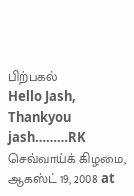பிற்பகல்
Hello Jash,
Thankyou jash………RK
செவ்வாய்க் கிழமை, ஆகஸ்ட் 19, 2008 at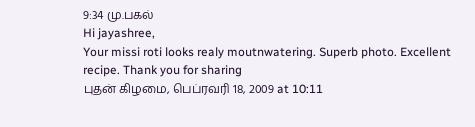9:34 மு.பகல்
Hi jayashree,
Your missi roti looks realy moutnwatering. Superb photo. Excellent recipe. Thank you for sharing
புதன் கிழமை, பெப்ரவரி 18, 2009 at 10:11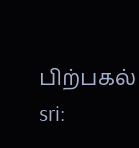பிற்பகல்
sri: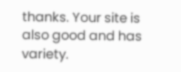thanks. Your site is also good and has variety.